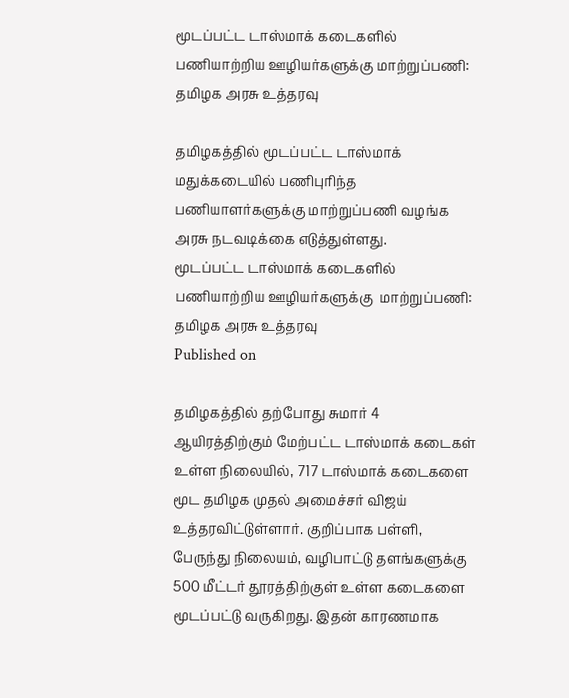மூடப்பட்ட டாஸ்மாக் கடைகளில் பணியாற்றிய ஊழியர்களுக்கு மாற்றுப்பணி: தமிழக அரசு உத்தரவு

தமிழகத்தில் மூடப்பட்ட டாஸ்மாக் மதுக்கடையில் பணிபுரிந்த பணியாளர்களுக்கு மாற்றுப்பணி வழங்க அரசு நடவடிக்கை எடுத்துள்ளது.
மூடப்பட்ட டாஸ்மாக் கடைகளில் பணியாற்றிய ஊழியர்களுக்கு  மாற்றுப்பணி: தமிழக அரசு உத்தரவு
Published on

தமிழகத்தில் தற்போது சுமார் 4 ஆயிரத்திற்கும் மேற்பட்ட டாஸ்மாக் கடைகள் உள்ள நிலையில், 717 டாஸ்மாக் கடைகளை மூட தமிழக முதல் அமைச்சர் விஜய் உத்தரவிட்டுள்ளார். குறிப்பாக பள்ளி, பேருந்து நிலையம், வழிபாட்டு தளங்களுக்கு 500 மீட்டர் தூரத்திற்குள் உள்ள கடைகளை மூடப்பட்டு வருகிறது. இதன் காரணமாக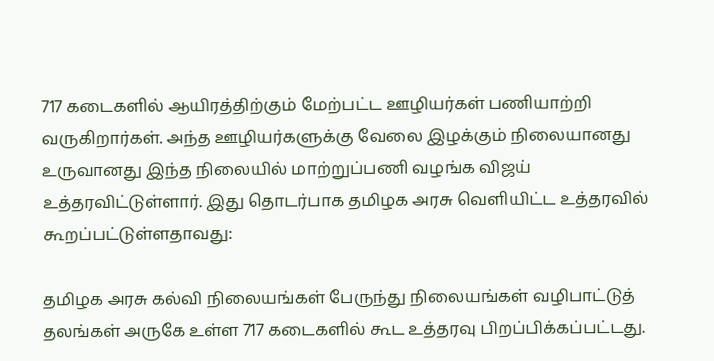717 கடைகளில் ஆயிரத்திற்கும் மேற்பட்ட ஊழியர்கள் பணியாற்றி வருகிறார்கள். அந்த ஊழியர்களுக்கு வேலை இழக்கும் நிலையானது உருவானது இந்த நிலையில் மாற்றுப்பணி வழங்க விஜய் உத்தரவிட்டுள்ளார். இது தொடர்பாக தமிழக அரசு வெளியிட்ட உத்தரவில் கூறப்பட்டுள்ளதாவது:

தமிழக அரசு கல்வி நிலையங்கள் பேருந்து நிலையங்கள் வழிபாட்டுத் தலங்கள் அருகே உள்ள 717 கடைகளில் கூட உத்தரவு பிறப்பிக்கப்பட்டது.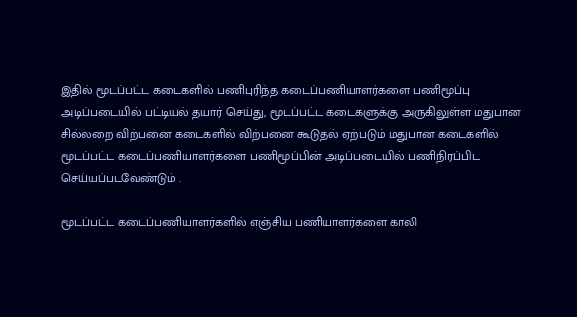இதில் மூடப்பட்ட கடைகளில் பணிபுரிந்த கடைப்பணியாளர்களை பணிமூப்பு அடிப்படையில் பட்டியல் தயார் செய்து, மூடப்பட்ட கடைகளுக்கு அருகிலுள்ள மதுபான சில்லறை விற்பனை கடைகளில் விற்பனை கூடுதல் ஏற்படும் மதுபான கடைகளில் மூடப்பட்ட கடைப்பணியாளர்களை பணிமூப்பின் அடிப்படையில் பணிநிரப்பிட செய்யப்படவேண்டும் .

மூடப்பட்ட கடைப்பணியாளர்களில் எஞ்சிய பணியாளர்களை காலி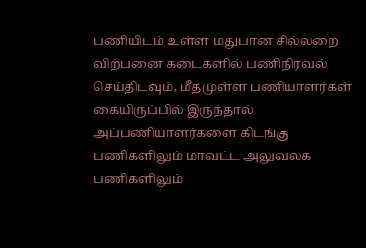பணியிடம் உள்ள மதுபான சில்லறை விற்பனை கடைகளில் பணிநிரவல் செய்திடவும், மீதமுள்ள பணியாளர்கள் கையிருப்பில் இருந்தால் அப்பணியாளர்களை கிடங்கு பணிகளிலும் மாவட்ட அலுவலக பணிகளிலும்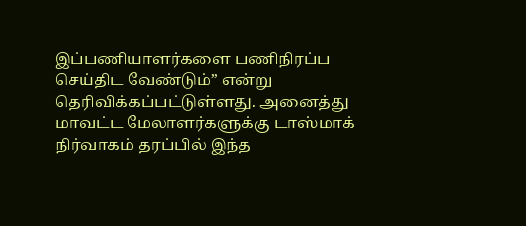இப்பணியாளர்களை பணிநிரப்ப செய்திட வேண்டும்” என்று தெரிவிக்கப்பட்டுள்ளது. அனைத்து மாவட்ட மேலாளர்களுக்கு டாஸ்மாக் நிர்வாகம் தரப்பில் இந்த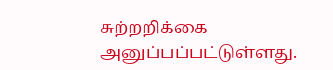சுற்றறிக்கை அனுப்பப்பட்டுள்ளது.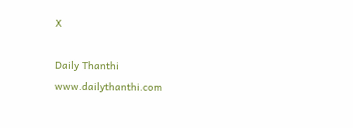X

Daily Thanthi
www.dailythanthi.com